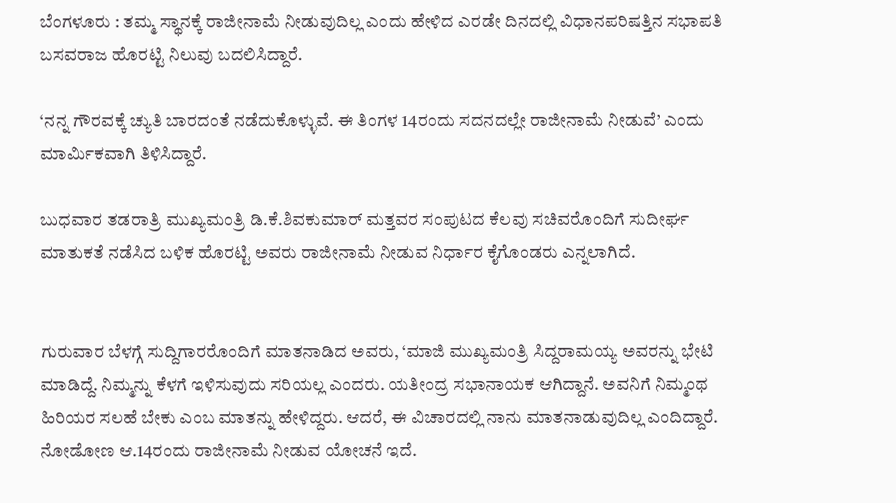ಬೆಂಗಳೂರು : ತಮ್ಮ ಸ್ಥಾನಕ್ಕೆ ರಾಜೀನಾಮೆ ನೀಡುವುದಿಲ್ಲ ಎಂದು ಹೇಳಿದ ಎರಡೇ ದಿನದಲ್ಲಿ ವಿಧಾನಪರಿಷತ್ತಿನ ಸಭಾಪತಿ ಬಸವರಾಜ ಹೊರಟ್ಟಿ ನಿಲುವು ಬದಲಿಸಿದ್ದಾರೆ.

‘ನನ್ನ ಗೌರವಕ್ಕೆ ಚ್ಯುತಿ ಬಾರದಂತೆ ನಡೆದುಕೊಳ್ಳುವೆ. ಈ ತಿಂಗಳ 14ರಂದು ಸದನದಲ್ಲೇ ರಾಜೀನಾಮೆ ನೀಡುವೆ’ ಎಂದು ಮಾರ್ಮಿಕವಾಗಿ ತಿಳಿಸಿದ್ದಾರೆ.

ಬುಧವಾರ ತಡರಾತ್ರಿ ಮುಖ್ಯಮಂತ್ರಿ ಡಿ.ಕೆ.ಶಿವಕುಮಾರ್ ಮತ್ತವರ ಸಂಪುಟದ ಕೆಲವು ಸಚಿವರೊಂದಿಗೆ ಸುದೀರ್ಘ ಮಾತುಕತೆ ನಡೆಸಿದ ಬಳಿಕ ಹೊರಟ್ಟಿ ಅವರು ರಾಜೀನಾಮೆ ನೀಡುವ ನಿರ್ಧಾರ ಕೈಗೊಂಡರು ಎನ್ನಲಾಗಿದೆ.


ಗುರುವಾರ ಬೆಳಗ್ಗೆ ಸುದ್ದಿಗಾರರೊಂದಿಗೆ ಮಾತನಾಡಿದ ಅವರು, ‘ಮಾಜಿ ಮುಖ್ಯಮಂತ್ರಿ ಸಿದ್ದರಾಮಯ್ಯ ಅವರನ್ನು ಭೇಟಿ ಮಾಡಿದ್ದೆ. ನಿಮ್ಮನ್ನು ಕೆಳಗೆ ಇಳಿಸುವುದು ಸರಿಯಲ್ಲ ಎಂದರು. ಯತೀಂದ್ರ ಸಭಾನಾಯಕ ಆಗಿದ್ದಾನೆ. ಅವನಿಗೆ ನಿಮ್ಮಂಥ ಹಿರಿಯರ ಸಲಹೆ ಬೇಕು ಎಂಬ ಮಾತನ್ನು ಹೇಳಿದ್ದರು. ಆದರೆ, ಈ ವಿಚಾರದಲ್ಲಿ ನಾನು ಮಾತನಾಡುವುದಿಲ್ಲ ಎಂದಿದ್ದಾರೆ. ನೋಡೋಣ ಆ.14ರಂದು ರಾಜೀನಾಮೆ ನೀಡುವ ಯೋಚನೆ ಇದೆ.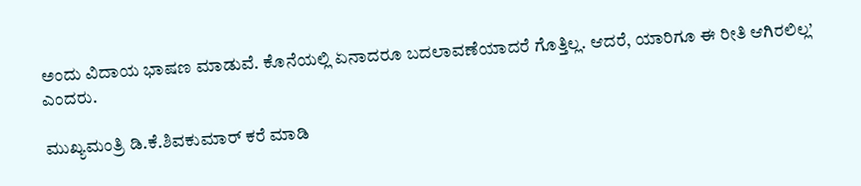ಅಂದು ವಿದಾಯ ಭಾಷಣ ಮಾಡುವೆ. ಕೊನೆಯಲ್ಲಿ ಏನಾದರೂ ಬದಲಾವಣೆಯಾದರೆ ಗೊತ್ತಿಲ್ಲ. ಆದರೆ, ಯಾರಿಗೂ ಈ ರೀತಿ ಆಗಿರಲಿಲ್ಲ’ ಎಂದರು.

ಮುಖ್ಯಮಂತ್ರಿ ಡಿ.ಕೆ.ಶಿವಕುಮಾರ್‌ ಕರೆ ಮಾಡಿ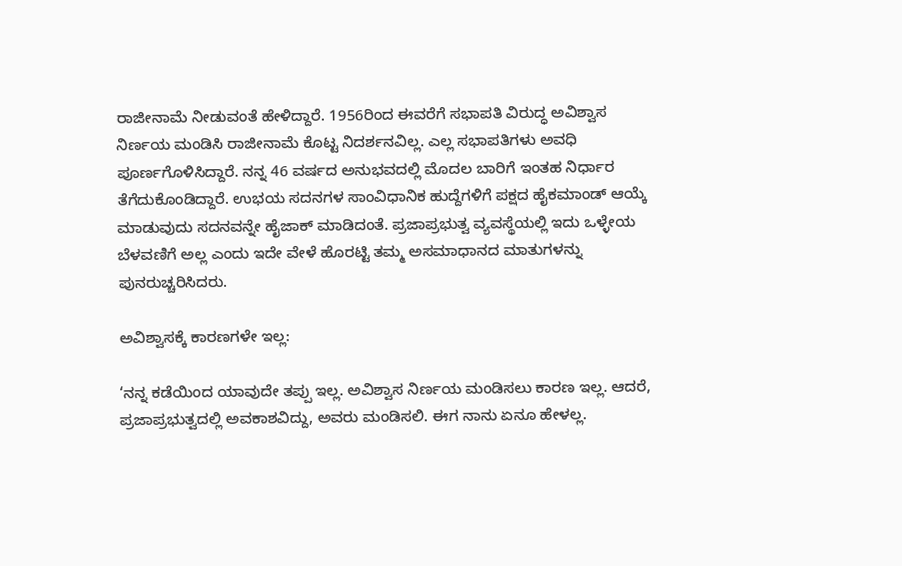ರಾಜೀನಾಮೆ ನೀಡುವಂತೆ ಹೇಳಿದ್ದಾರೆ. 1956ರಿಂದ ಈವರೆಗೆ ಸಭಾಪತಿ ವಿರುದ್ಧ ಅವಿಶ್ವಾಸ ನಿರ್ಣಯ ಮಂಡಿಸಿ ರಾಜೀನಾಮೆ ಕೊಟ್ಟ ನಿದರ್ಶನವಿಲ್ಲ. ಎಲ್ಲ ಸಭಾಪತಿಗಳು ಅವಧಿ ಪೂರ್ಣಗೊಳಿಸಿದ್ದಾರೆ. ನನ್ನ 46 ವರ್ಷದ ಅನುಭವದಲ್ಲಿ ಮೊದಲ ಬಾರಿಗೆ ಇಂತಹ ನಿರ್ಧಾರ ತೆಗೆದುಕೊಂಡಿದ್ದಾರೆ. ಉಭಯ ಸದನಗಳ ಸಾಂವಿಧಾನಿಕ ಹುದ್ದೆಗಳಿಗೆ ಪಕ್ಷದ ಹೈಕಮಾಂಡ್‌ ಆಯ್ಕೆ ಮಾಡುವುದು ಸದನವನ್ನೇ ಹೈಜಾಕ್‌ ಮಾಡಿದಂತೆ. ಪ್ರಜಾಪ್ರಭುತ್ವ ವ್ಯವಸ್ಥೆಯಲ್ಲಿ ಇದು ಒಳ್ಳೇಯ ಬೆಳವಣಿಗೆ ಅಲ್ಲ ಎಂದು ಇದೇ ವೇಳೆ ಹೊರಟ್ಟಿ ತಮ್ಮ ಅಸಮಾಧಾನದ ಮಾತುಗಳನ್ನು ಪುನರುಚ್ಚರಿಸಿದರು.

ಅವಿಶ್ವಾಸಕ್ಕೆ ಕಾರಣಗಳೇ ಇಲ್ಲ:

‘ನನ್ನ ಕಡೆಯಿಂದ ಯಾವುದೇ ತಪ್ಪು ಇಲ್ಲ. ಅವಿಶ್ವಾಸ ನಿರ್ಣಯ ಮಂಡಿಸಲು ಕಾರಣ ಇಲ್ಲ. ಆದರೆ, ಪ್ರಜಾಪ್ರಭುತ್ವದಲ್ಲಿ ಅವಕಾಶವಿದ್ದು, ಅವರು ಮಂಡಿಸಲಿ. ಈಗ ನಾನು ಏನೂ ಹೇಳಲ್ಲ.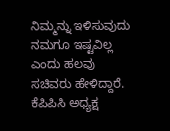ನಿಮ್ಮನ್ನು ಇಳಿಸುವುದು ನಮಗೂ ಇಷ್ಟವಿಲ್ಲ ಎಂದು ಹಲವು ಸಚಿವರು ಹೇಳಿದ್ದಾರೆ. ಕೆಪಿಪಿಸಿ ಅಧ್ಯಕ್ಷ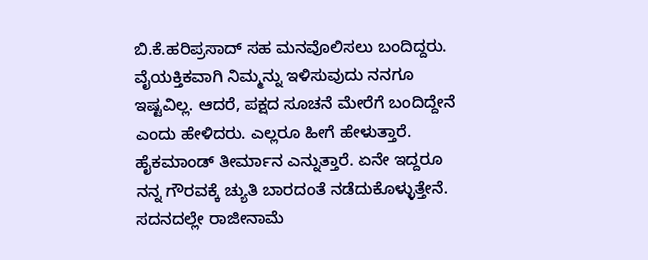ಬಿ.ಕೆ.ಹರಿಪ್ರಸಾದ್‌ ಸಹ ಮನವೊಲಿಸಲು ಬಂದಿದ್ದರು. ವೈಯಕ್ತಿಕವಾಗಿ ನಿಮ್ಮನ್ನು ಇಳಿಸುವುದು ನನಗೂ ಇಷ್ಟವಿಲ್ಲ. ಆದರೆ, ಪಕ್ಷದ ಸೂಚನೆ ಮೇರೆಗೆ ಬಂದಿದ್ದೇನೆ ಎಂದು ಹೇಳಿದರು. ಎಲ್ಲರೂ ಹೀಗೆ ಹೇಳುತ್ತಾರೆ. ಹೈಕಮಾಂಡ್‌ ತೀರ್ಮಾನ ಎನ್ನುತ್ತಾರೆ. ಏನೇ ಇದ್ದರೂ ನನ್ನ ಗೌರವಕ್ಕೆ ಚ್ಯುತಿ ಬಾರದಂತೆ ನಡೆದುಕೊಳ್ಳುತ್ತೇನೆ. ಸದನದಲ್ಲೇ ರಾಜೀನಾಮೆ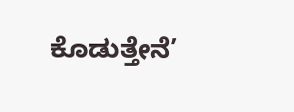ಕೊಡುತ್ತೇನೆ’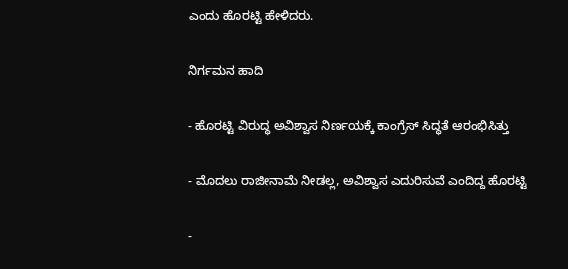ಎಂದು ಹೊರಟ್ಟಿ ಹೇಳಿದರು.

ನಿರ್ಗಮನ ಹಾದಿ

- ಹೊರಟ್ಟಿ ವಿರುದ್ಧ ಅವಿಶ್ವಾಸ ನಿರ್ಣಯಕ್ಕೆ ಕಾಂಗ್ರೆಸ್‌ ಸಿದ್ಧತೆ ಆರಂಭಿಸಿತ್ತು

- ಮೊದಲು ರಾಜೀನಾಮೆ ನೀಡಲ್ಲ, ಅವಿಶ್ವಾಸ ಎದುರಿಸುವೆ ಎಂದಿದ್ದ ಹೊರಟ್ಟಿ

-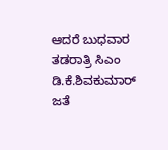ಆದರೆ ಬುಧವಾರ ತಡರಾತ್ರಿ ಸಿಎಂ ಡಿ.ಕೆ.ಶಿವಕುಮಾರ್ ಜತೆ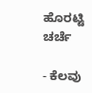ಹೊರಟ್ಟಿ ಚರ್ಚೆ

- ಕೆಲವು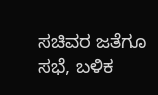ಸಚಿವರ ಜತೆಗೂ ಸಭೆ, ಬಳಿಕ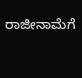ರಾಜೀನಾಮೆಗೆ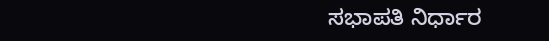ಸಭಾಪತಿ ನಿರ್ಧಾರ